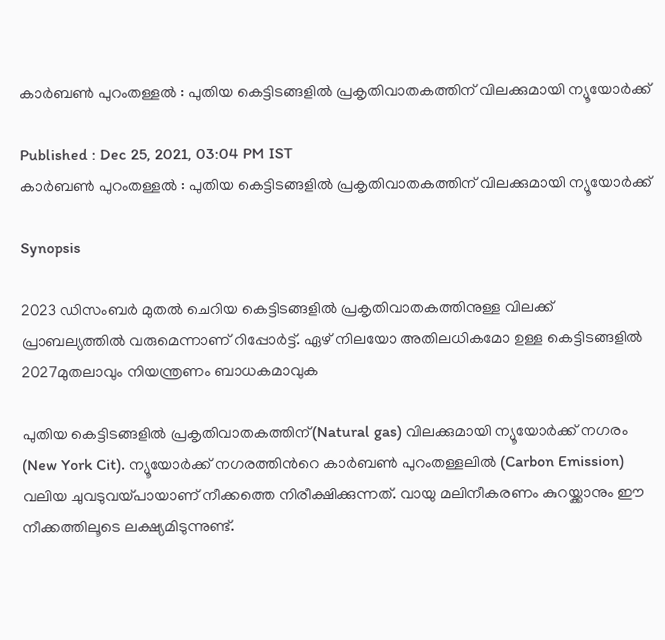കാര്‍ബണ്‍ പുറംതള്ളല്‍ : പുതിയ കെട്ടിടങ്ങളില്‍ പ്രകൃതിവാതകത്തിന് വിലക്കുമായി ന്യൂയോര്‍ക്ക്

Published : Dec 25, 2021, 03:04 PM IST
കാര്‍ബണ്‍ പുറംതള്ളല്‍ : പുതിയ കെട്ടിടങ്ങളില്‍ പ്രകൃതിവാതകത്തിന് വിലക്കുമായി ന്യൂയോര്‍ക്ക്

Synopsis

2023 ഡിസംബര്‍ മുതല്‍ ചെറിയ കെട്ടിടങ്ങളില്‍ പ്രകൃതിവാതകത്തിനുള്ള വിലക്ക് പ്രാബല്യത്തില്‍ വരുമെന്നാണ് റിപ്പോര്‍ട്ട്. ഏഴ് നിലയോ അതിലധികമോ ഉള്ള കെട്ടിടങ്ങളില്‍ 2027മുതലാവും നിയന്ത്രണം ബാധകമാവുക

പുതിയ കെട്ടിടങ്ങളില്‍ പ്രകൃതിവാതകത്തിന്(Natural gas) വിലക്കുമായി ന്യൂയോര്‍ക്ക് നഗരം (New York Cit). ന്യൂയോര്‍ക്ക് നഗരത്തിന്‍റെ കാര്‍ബണ്‍ പുറംതള്ളലില്‍ (Carbon Emission) വലിയ ചുവടുവയ്പായാണ് നീക്കത്തെ നിരീക്ഷിക്കുന്നത്. വായു മലിനീകരണം കുറയ്ക്കാനും ഈ നീക്കത്തിലൂടെ ലക്ഷ്യമിടുന്നുണ്ട്.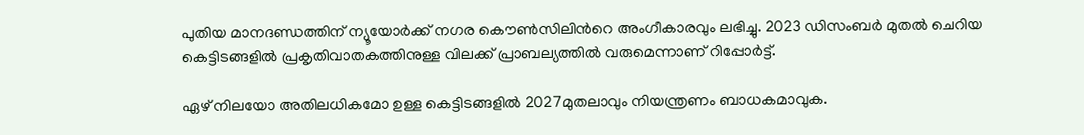പുതിയ മാനദണ്ഡത്തിന് ന്യൂയോര്‍ക്ക് നഗര കൌണ്‍സിലിന്‍റെ അംഗീകാരവും ലഭിച്ചു. 2023 ഡിസംബര്‍ മുതല്‍ ചെറിയ കെട്ടിടങ്ങളില്‍ പ്രകൃതിവാതകത്തിനുള്ള വിലക്ക് പ്രാബല്യത്തില്‍ വരുമെന്നാണ് റിപ്പോര്‍ട്ട്.

ഏഴ് നിലയോ അതിലധികമോ ഉള്ള കെട്ടിടങ്ങളില്‍ 2027മുതലാവും നിയന്ത്രണം ബാധകമാവുക.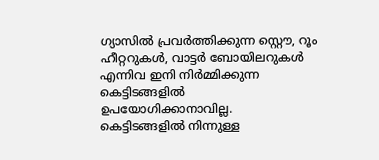ഗ്യാസില്‍ പ്രവര്‍ത്തിക്കുന്ന സ്റ്റൌ, റൂം ഹീറ്ററുകള്‍, വാട്ടര്‍ ബോയിലറുകള്‍ എന്നിവ ഇനി നിര്‍മ്മിക്കുന്ന കെട്ടിടങ്ങളില്‍ ഉപയോഗിക്കാനാവില്ല. കെട്ടിടങ്ങളില്‍ നിന്നുള്ള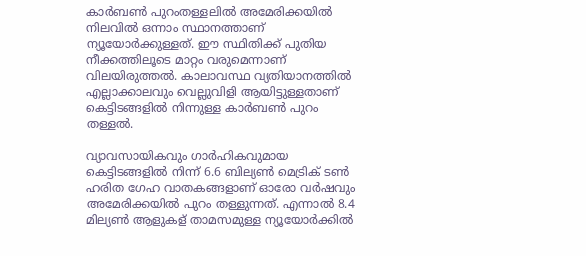കാര്‍ബണ്‍ പുറംതള്ളലില്‍ അമേരിക്കയില്‍ നിലവില്‍ ഒന്നാം സ്ഥാനത്താണ് ന്യൂയോര്‍ക്കുള്ളത്. ഈ സ്ഥിതിക്ക് പുതിയ നീക്കത്തിലൂടെ മാറ്റം വരുമെന്നാണ് വിലയിരുത്തല്‍. കാലാവസ്ഥ വ്യതിയാനത്തില്‍ എല്ലാക്കാലവും വെല്ലുവിളി ആയിട്ടുള്ളതാണ് കെട്ടിടങ്ങളില്‍ നിന്നുള്ള കാര്‍ബണ്‍ പുറം തള്ളല്‍.

വ്യാവസായികവും ഗാര്‍ഹികവുമായ കെട്ടിടങ്ങളില്‍ നിന്ന് 6.6 ബില്യണ്‍ മെട്രിക് ടണ്‍ ഹരിത ഗേഹ വാതകങ്ങളാണ് ഓരോ വര്‍ഷവും അമേരിക്കയില്‍ പുറം തള്ളുന്നത്. എന്നാല്‍ 8.4 മില്യണ്‍ ആളുകള് താമസമുള്ള ന്യൂയോര്‍ക്കില്‍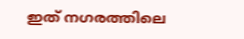ഇത് നഗരത്തിലെ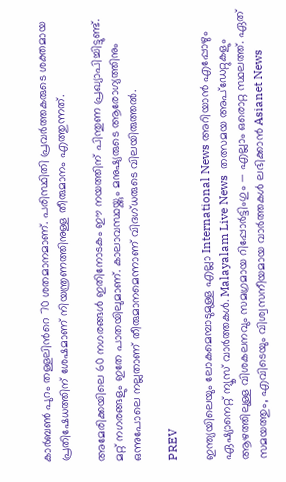കാര്‍ബണ്‍ പുറം തള്ളലിന്‍റെ 70 ശതമാനമാണ്. പരിസ്ഥിതി പ്രവര്‍ത്തകരുടെ ശക്തമായ പ്രതിഷേധത്തിന് ശേഷമാണ് നിയന്ത്രണത്തിനുള്ള തീരുമാനം എത്തുന്നത്.

അമേരിക്കയിലെ 60 നഗരങ്ങള്‍ ഇതിനോടകം ഈ നയത്തിന് പിന്തുണ പ്രഖ്യാപിച്ചിട്ടുണ്ട്. മറ്റ് നഗരങ്ങളും ഇതേ പാതയിലുമാണ്. കാലാവസ്ഥയ്ക്കും മനുഷ്യരുടെ ആരോഗ്യത്തിനും ഒന്നുപോലെ നല്ലതാണ് തീരുമാനമെന്നാണ് വിദഗ്ധരുടെ വിലയിരുത്തല്‍.

PREV

ഇന്ത്യയിലെയും ലോകമെമ്പാടുമുള്ള എല്ലാ International News അറിയാൻ എപ്പോഴും ഏഷ്യാനെറ്റ് ന്യൂസ് വാർത്തകൾ. Malayalam Live News  തത്സമയ അപ്‌ഡേറ്റുകളും ആഴത്തിലുള്ള വിശകലനവും സമഗ്രമായ റിപ്പോർട്ടിംഗും — എല്ലാം ഒരൊറ്റ സ്ഥലത്ത്. ഏത് സമയത്തും, എവിടെയും വിശ്വസനീയമായ വാർത്തകൾ ലഭിക്കാൻ Asianet News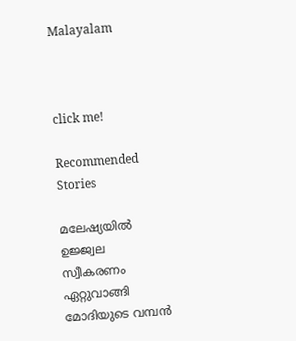Malayalam



click me!

Recommended Stories

മലേഷ്യയിൽ ഉജ്ജ്വല സ്വീകരണം ഏറ്റുവാങ്ങി മോദിയുടെ വമ്പൻ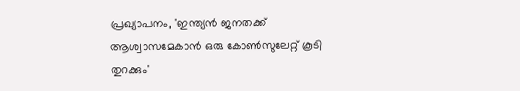പ്രഖ്യാപനം, 'ഇന്ത്യൻ ജനതക്ക് ആശ്വാസമേകാൻ ഒരു കോൺസുലേറ്റ് കൂടി തുറക്കും'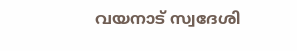വയനാട് സ്വദേശി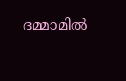ദമ്മാമിൽ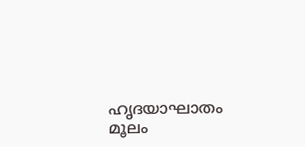ഹൃദയാഘാതം മൂലം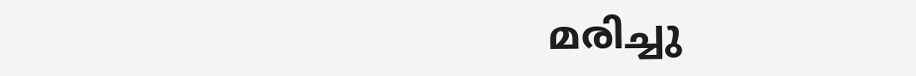മരിച്ചു